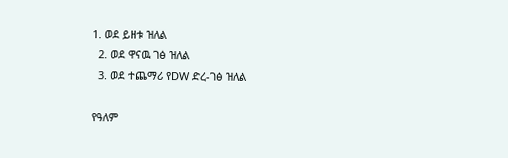1. ወደ ይዘቱ ዝለል
  2. ወደ ዋናዉ ገፅ ዝለል
  3. ወደ ተጨማሪ የDW ድረ-ገፅ ዝለል

የዓለም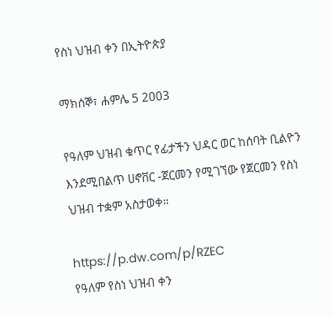የስነ ህዝብ ቀን በኢትዮጵያ

ማክሰኞ፣ ሐምሌ 5 2003

የዓለም ህዝብ ቁጥር የፊታችን ህዳር ወር ከሰባት ቢልዮን እንደሚበልጥ ሀኖቨር -ጀርመን የሚገኘው የጀርመን የስነ ህዝብ ተቋም አስታወቀ።

https://p.dw.com/p/RZEC
የዓለም የስነ ህዝብ ቀን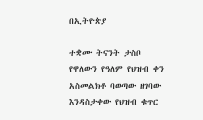በኢትዮጵያ

ተቋሙ ትናንት ታስቦ የዋለውን የዓለም የህዝብ ቀን አስመልክቶ ባወጣው ዘገባው እንዳስታቀው የህዝብ ቁጥር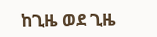ከጊዜ ወደ ጊዜ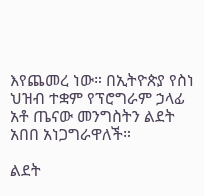እየጨመረ ነው። በኢትዮጵያ የስነ ህዝብ ተቋም የፕሮግራም ኃላፊ አቶ ጤናው መንግስትን ልደት አበበ አነጋግራዋለች።

ልደት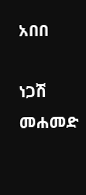አበበ

ነጋሽ መሐመድ